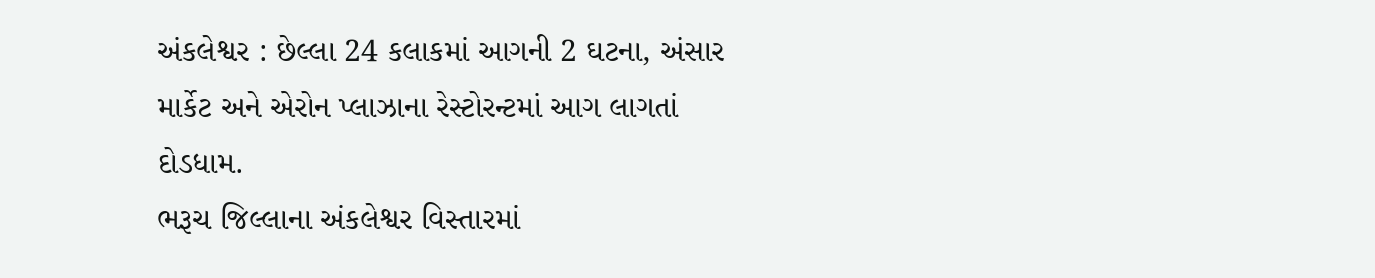અંકલેશ્વર : છેલ્લા 24 કલાકમાં આગની 2 ઘટના, અંસાર માર્કેટ અને એરોન પ્લાઝાના રેસ્ટોરન્ટમાં આગ લાગતાં દોડધામ.
ભરૂચ જિલ્લાના અંકલેશ્વર વિસ્તારમાં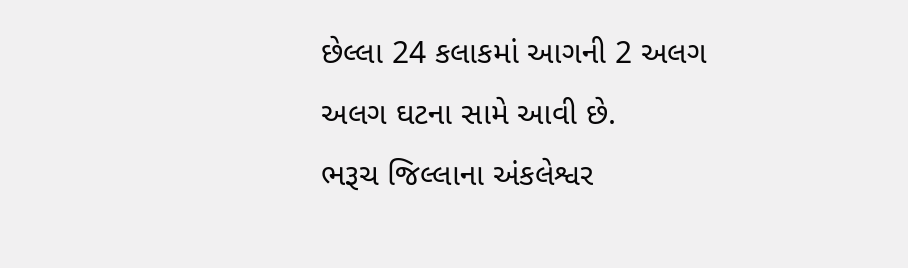છેલ્લા 24 કલાકમાં આગની 2 અલગ અલગ ઘટના સામે આવી છે.
ભરૂચ જિલ્લાના અંકલેશ્વર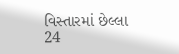વિસ્તારમાં છેલ્લા 24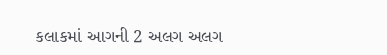કલાકમાં આગની 2 અલગ અલગ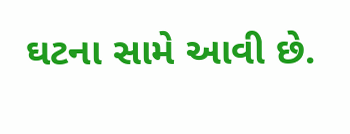ઘટના સામે આવી છે.